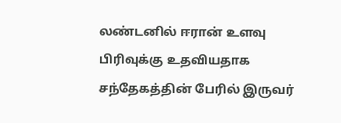லண்டனில் ஈரான் உளவு பிரிவுக்கு உதவியதாக சந்தேகத்தின் பேரில் இருவர்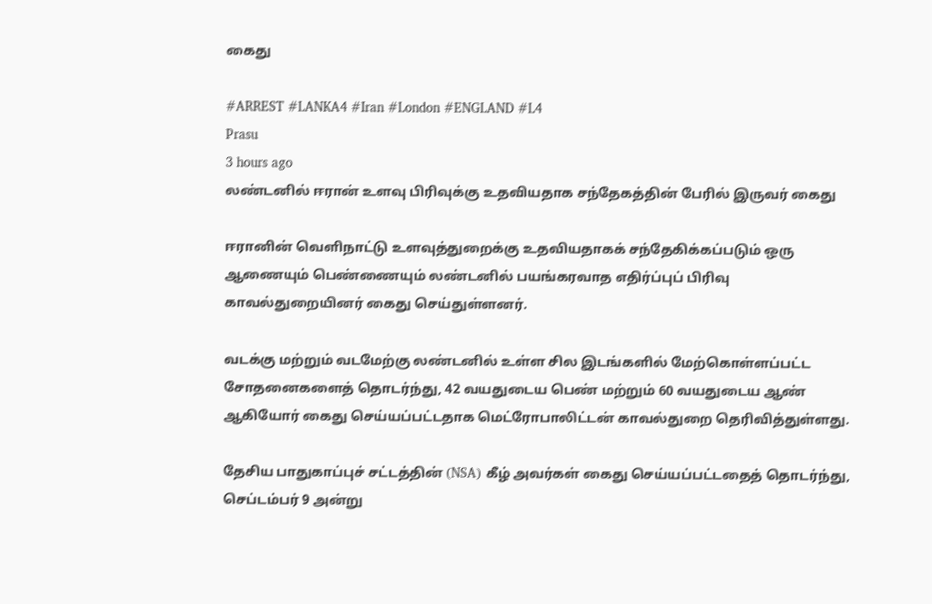கைது

#ARREST #LANKA4 #Iran #London #ENGLAND #L4
Prasu
3 hours ago
லண்டனில் ஈரான் உளவு பிரிவுக்கு உதவியதாக சந்தேகத்தின் பேரில் இருவர் கைது

ஈரானின் வெளிநாட்டு உளவுத்துறைக்கு உதவியதாகக் சந்தேகிக்கப்படும் ஒரு ஆணையும் பெண்ணையும் லண்டனில் பயங்கரவாத எதிர்ப்புப் பிரிவு காவல்துறையினர் கைது செய்துள்ளனர்.

வடக்கு மற்றும் வடமேற்கு லண்டனில் உள்ள சில இடங்களில் மேற்கொள்ளப்பட்ட சோதனைகளைத் தொடர்ந்து, 42 வயதுடைய பெண் மற்றும் 60 வயதுடைய ஆண் ஆகியோர் கைது செய்யப்பட்டதாக மெட்ரோபாலிட்டன் காவல்துறை தெரிவித்துள்ளது.

தேசிய பாதுகாப்புச் சட்டத்தின் (NSA) கீழ் அவர்கள் கைது செய்யப்பட்டதைத் தொடர்ந்து, செப்டம்பர் 9 அன்று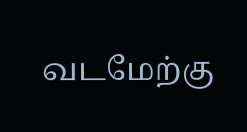வடமேற்கு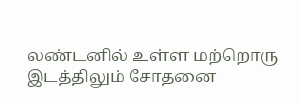லண்டனில் உள்ள மற்றொரு இடத்திலும் சோதனை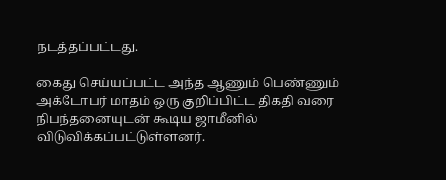நடத்தப்பட்டது.

கைது செய்யப்பட்ட அந்த ஆணும் பெண்ணும் அக்டோபர் மாதம் ஒரு குறிப்பிட்ட திகதி வரை நிபந்தனையுடன் கூடிய ஜாமீனில் விடுவிக்கப்பட்டுள்ளனர்.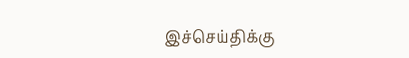இச்செய்திக்கு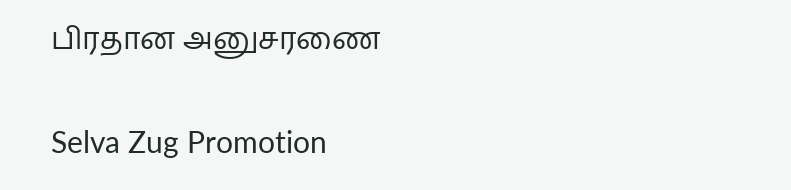பிரதான அனுசரணை

Selva Zug Promotion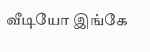வீடியோ இங்கே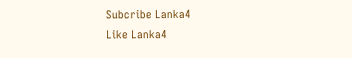Subcribe Lanka4
Like Lanka4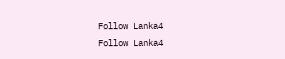Follow Lanka4
Follow Lanka4